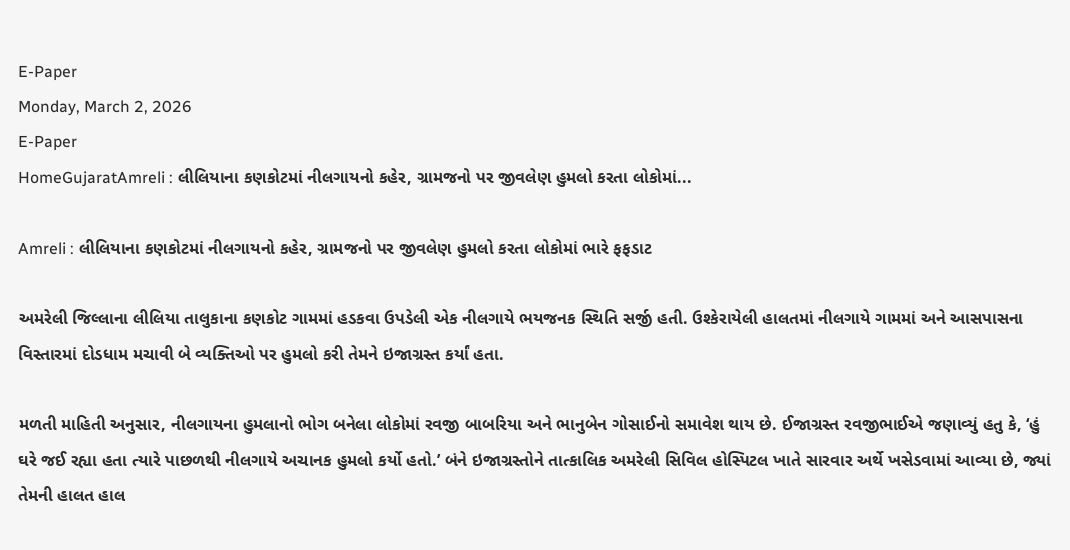E-Paper
Monday, March 2, 2026
E-Paper
HomeGujaratAmreli : લીલિયાના કણકોટમાં નીલગાયનો કહેર, ગ્રામજનો પર જીવલેણ હુમલો કરતા લોકોમાં...

Amreli : લીલિયાના કણકોટમાં નીલગાયનો કહેર, ગ્રામજનો પર જીવલેણ હુમલો કરતા લોકોમાં ભારે ફફડાટ

અમરેલી જિલ્લાના લીલિયા તાલુકાના કણકોટ ગામમાં હડકવા ઉપડેલી એક નીલગાયે ભયજનક સ્થિતિ સર્જી હતી. ઉશ્કેરાયેલી હાલતમાં નીલગાયે ગામમાં અને આસપાસના વિસ્તારમાં દોડધામ મચાવી બે વ્યક્તિઓ પર હુમલો કરી તેમને ઇજાગ્રસ્ત કર્યાં હતા.

મળતી માહિતી અનુસાર, નીલગાયના હુમલાનો ભોગ બનેલા લોકોમાં રવજી બાબરિયા અને ભાનુબેન ગોસાઈનો સમાવેશ થાય છે. ઈજાગ્રસ્ત રવજીભાઈએ જણાવ્યું હતુ કે, ‘હું ઘરે જઈ રહ્યા હતા ત્યારે પાછળથી નીલગાયે અચાનક હુમલો કર્યો હતો.’ બંને ઇજાગ્રસ્તોને તાત્કાલિક અમરેલી સિવિલ હોસ્પિટલ ખાતે સારવાર અર્થે ખસેડવામાં આવ્યા છે, જ્યાં તેમની હાલત હાલ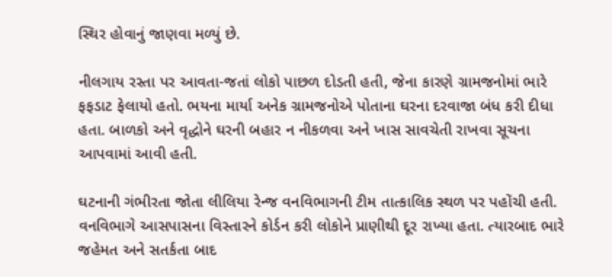સ્થિર હોવાનું જાણવા મળ્યું છે.

નીલગાય રસ્તા પર આવતા-જતાં લોકો પાછળ દોડતી હતી, જેના કારણે ગ્રામજનોમાં ભારે ફફડાટ ફેલાયો હતો. ભયના માર્યા અનેક ગ્રામજનોએ પોતાના ઘરના દરવાજા બંધ કરી દીધા હતા. બાળકો અને વૃદ્ધોને ઘરની બહાર ન નીકળવા અને ખાસ સાવચેતી રાખવા સૂચના આપવામાં આવી હતી.

ઘટનાની ગંભીરતા જોતા લીલિયા રેન્જ વનવિભાગની ટીમ તાત્કાલિક સ્થળ પર પહોંચી હતી. વનવિભાગે આસપાસના વિસ્તારને કોર્ડન કરી લોકોને પ્રાણીથી દૂર રાખ્યા હતા. ત્યારબાદ ભારે જહેમત અને સતર્કતા બાદ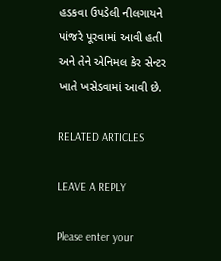હડકવા ઉપડેલી નીલગાયને પાંજરે પૂરવામાં આવી હતી અને તેને એનિમલ કેર સેન્ટર ખાતે ખસેડવામાં આવી છે.

RELATED ARTICLES

LEAVE A REPLY

Please enter your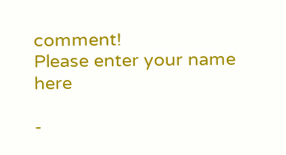comment!
Please enter your name here

-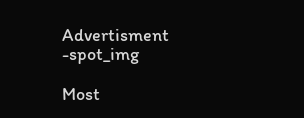Advertisment -spot_img

Most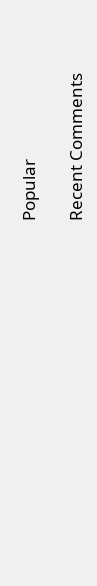Popular

Recent Comments